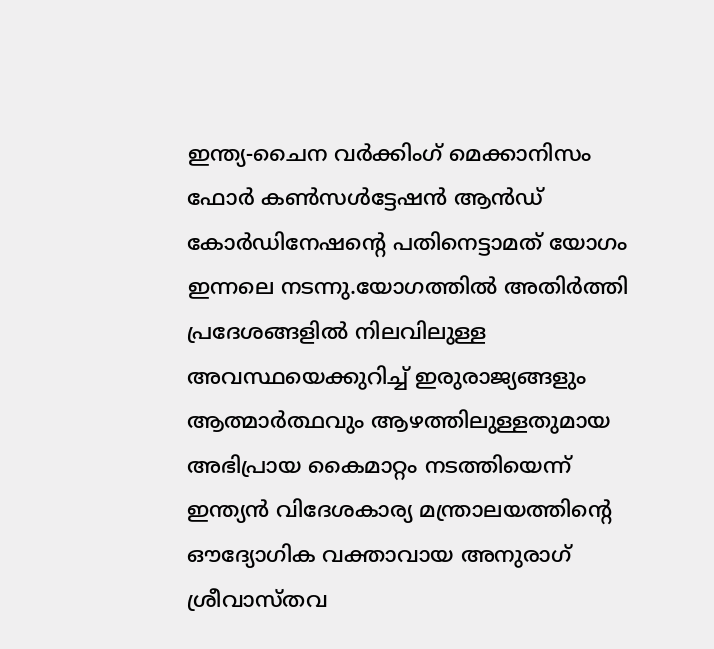ഇന്ത്യ-ചൈന വർക്കിംഗ് മെക്കാനിസം ഫോർ കൺസൾട്ടേഷൻ ആൻഡ് കോർഡിനേഷന്റെ പതിനെട്ടാമത് യോഗം ഇന്നലെ നടന്നു.യോഗത്തിൽ അതിർത്തി പ്രദേശങ്ങളിൽ നിലവിലുള്ള അവസ്ഥയെക്കുറിച്ച് ഇരുരാജ്യങ്ങളും ആത്മാർത്ഥവും ആഴത്തിലുള്ളതുമായ അഭിപ്രായ കൈമാറ്റം നടത്തിയെന്ന് ഇന്ത്യൻ വിദേശകാര്യ മന്ത്രാലയത്തിന്റെ ഔദ്യോഗിക വക്താവായ അനുരാഗ് ശ്രീവാസ്തവ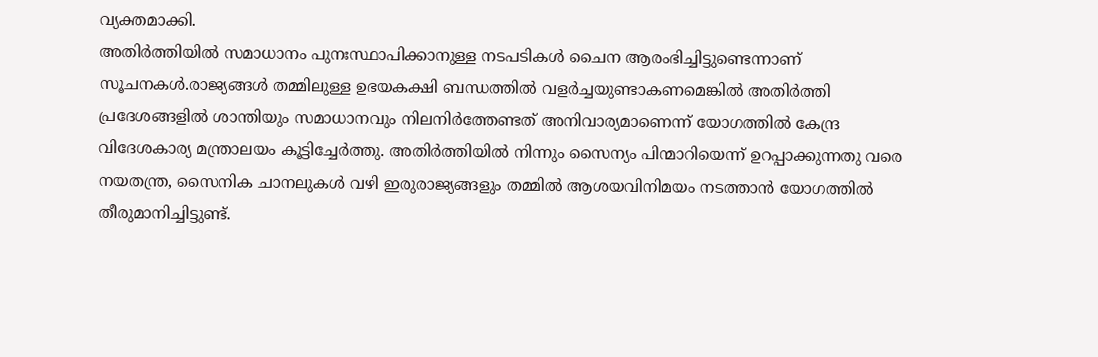വ്യക്തമാക്കി.
അതിർത്തിയിൽ സമാധാനം പുനഃസ്ഥാപിക്കാനുള്ള നടപടികൾ ചൈന ആരംഭിച്ചിട്ടുണ്ടെന്നാണ് സൂചനകൾ.രാജ്യങ്ങൾ തമ്മിലുള്ള ഉഭയകക്ഷി ബന്ധത്തിൽ വളർച്ചയുണ്ടാകണമെങ്കിൽ അതിർത്തി പ്രദേശങ്ങളിൽ ശാന്തിയും സമാധാനവും നിലനിർത്തേണ്ടത് അനിവാര്യമാണെന്ന് യോഗത്തിൽ കേന്ദ്ര വിദേശകാര്യ മന്ത്രാലയം കൂട്ടിച്ചേർത്തു. അതിർത്തിയിൽ നിന്നും സൈന്യം പിന്മാറിയെന്ന് ഉറപ്പാക്കുന്നതു വരെ നയതന്ത്ര, സൈനിക ചാനലുകൾ വഴി ഇരുരാജ്യങ്ങളും തമ്മിൽ ആശയവിനിമയം നടത്താൻ യോഗത്തിൽ തീരുമാനിച്ചിട്ടുണ്ട്.